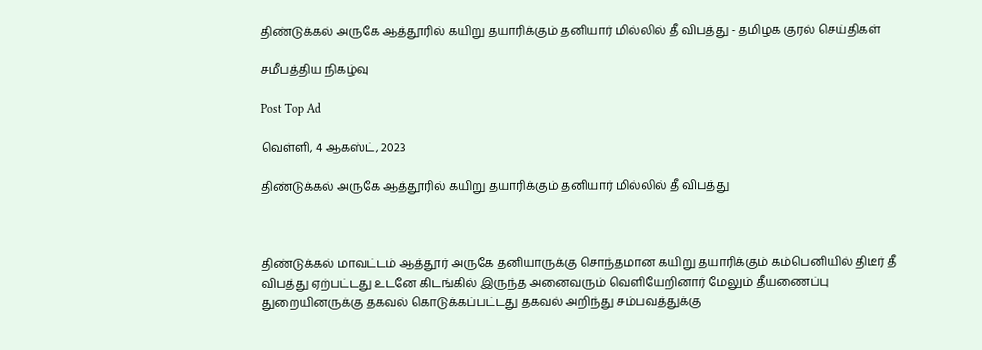திண்டுக்கல் அருகே ஆத்தூரில் கயிறு தயாரிக்கும் தனியார் மில்லில் தீ விபத்து - தமிழக குரல் செய்திகள்

சமீபத்திய நிகழ்வு

Post Top Ad

வெள்ளி, 4 ஆகஸ்ட், 2023

திண்டுக்கல் அருகே ஆத்தூரில் கயிறு தயாரிக்கும் தனியார் மில்லில் தீ விபத்து



திண்டுக்கல் மாவட்டம் ஆத்தூர் அருகே தனியாருக்கு சொந்தமான கயிறு தயாரிக்கும் கம்பெனியில் திடீர் தீ விபத்து ஏற்பட்டது உடனே கிடங்கில் இருந்த அனைவரும் வெளியேறினார் மேலும் தீயணைப்பு துறையினருக்கு தகவல் கொடுக்கப்பட்டது தகவல் அறிந்து சம்பவத்துக்கு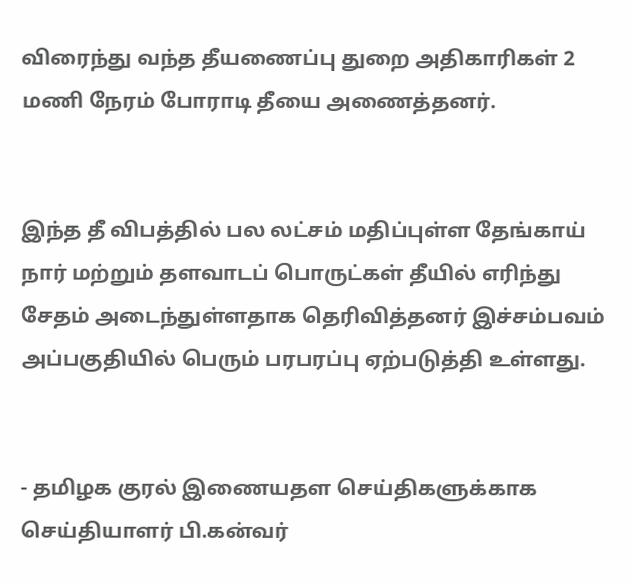விரைந்து வந்த தீயணைப்பு துறை அதிகாரிகள் 2 மணி நேரம் போராடி தீயை அணைத்தனர்.


இந்த தீ விபத்தில் பல லட்சம் மதிப்புள்ள தேங்காய் நார் மற்றும் தளவாடப் பொருட்கள் தீயில் எரிந்து சேதம் அடைந்துள்ளதாக தெரிவித்தனர் இச்சம்பவம் அப்பகுதியில் பெரும் பரபரப்பு ஏற்படுத்தி உள்ளது.


- தமிழக குரல் இணையதள செய்திகளுக்காக செய்தியாளர் பி.கன்வர்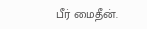பீர் மைதீன்.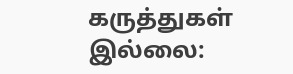கருத்துகள் இல்லை: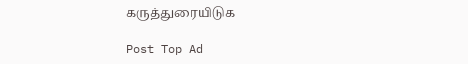கருத்துரையிடுக

Post Top Ad